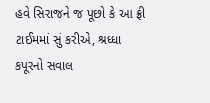હવે સિરાજને જ પૂછો કે આ ફ્રી ટાઈમમાં સું કરીએ, શ્રધ્ધા કપૂરનો સવાલ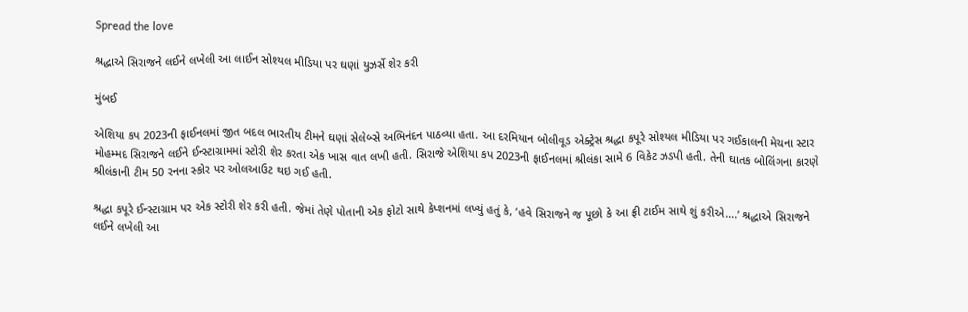Spread the love

શ્રદ્ધાએ સિરાજને લઈને લખેલી આ લાઈન સોશ્યલ મીડિયા પર ઘણાં યુઝર્સે શેર કરી

મુંબઈ

એશિયા કપ 2023ની ફાઈનલમાં જીત બદલ ભારતીય ટીમને ઘણાં સેલેબ્સે અભિનંદન પાઠવ્યા હતા. આ દરમિયાન બોલીવૂડ એક્ટ્રેસ શ્રદ્ધા કપૂરે સોશ્યલ મીડિયા પર ગઈકાલની મેચના સ્ટાર મોહમ્મદ સિરાજને લઈને ઈન્સ્ટાગ્રામમાં સ્ટોરી શેર કરતા એક ખાસ વાત લખી હતી. સિરાજે એશિયા કપ 2023ની ફાઈનલમાં શ્રીલંકા સામે 6 વિકેટ ઝડપી હતી. તેની ઘાતક બોલિંગના કારણે શ્રીલંકાની ટીમ 50 રનના સ્કોર પર ઓલઆઉટ થઇ ગઈ હતી.

શ્રદ્ધા કપૂરે ઈન્સ્ટાગ્રામ પર એક સ્ટોરી શેર કરી હતી. જેમાં તેણે પોતાની એક ફોટો સાથે કેપ્શનમાં લખ્યું હતું કે, ‘હવે સિરાજને જ પૂછો કે આ ફ્રી ટાઈમ સાથે શું કરીએ….’ શ્રદ્ધાએ સિરાજને લઈને લખેલી આ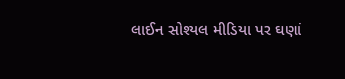લાઈન સોશ્યલ મીડિયા પર ઘણાં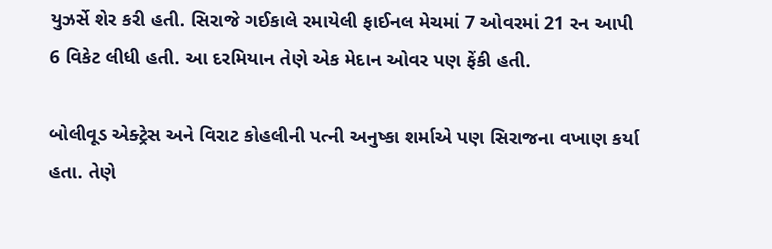યુઝર્સે શેર કરી હતી. સિરાજે ગઈકાલે રમાયેલી ફાઈનલ મેચમાં 7 ઓવરમાં 21 રન આપી 6 વિકેટ લીધી હતી. આ દરમિયાન તેણે એક મેદાન ઓવર પણ ફેંકી હતી.

બોલીવૂડ એક્ટ્રેસ અને વિરાટ કોહલીની પત્ની અનુષ્કા શર્માએ પણ સિરાજના વખાણ કર્યા હતા. તેણે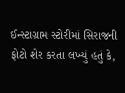ઈન્સ્ટાગ્રામ સ્ટોરીમાં સિરાજની ફોટો શેર કરતા લખ્યું હતું કે,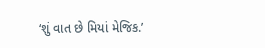‘શું વાત છે મિયાં મેજિક.’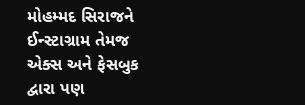મોહમ્મદ સિરાજને ઈન્સ્ટાગ્રામ તેમજ એક્સ અને ફેસબુક દ્વારા પણ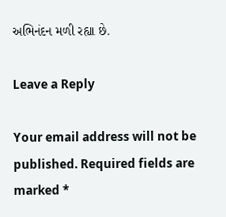અભિનંદન મળી રહ્યા છે.

Leave a Reply

Your email address will not be published. Required fields are marked *